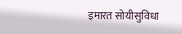इमारत सोयीसुविधा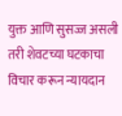युक्त आणि सुसज्ज असली तरी शेवटच्या घटकाचा विचार करून न्यायदान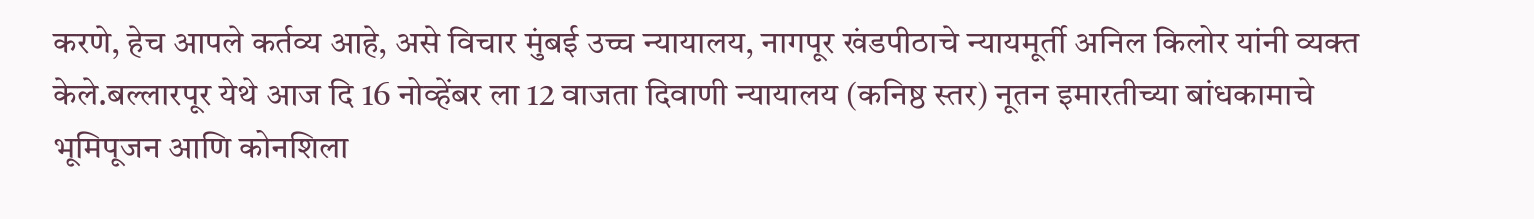करणे, हेच आपले कर्तव्य आहे, असे विचार मुंबई उच्च न्यायालय, नागपूर खंडपीठाचे न्यायमूर्ती अनिल किलोर यांनी व्यक्त केले.बल्लारपूर येथे आज दि 16 नोव्हेंबर ला 12 वाजता दिवाणी न्यायालय (कनिष्ठ स्तर) नूतन इमारतीच्या बांधकामाचे भूमिपूजन आणि कोनशिला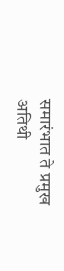समारंभात ते प्रमुख अतिथी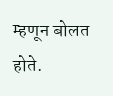म्हणून बोलत होते.